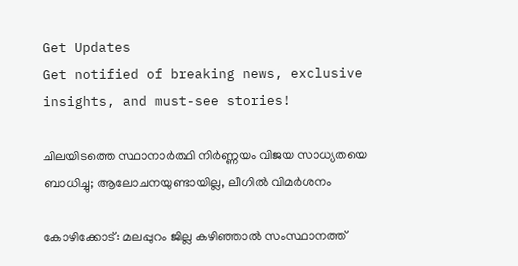Get Updates
Get notified of breaking news, exclusive insights, and must-see stories!

ചിലയിടത്തെ സ്ഥാനാര്‍ത്ഥി നിര്‍ണ്ണയം വിജയ സാധ്യതയെ ബാധിച്ചു; ആലോചനയുണ്ടായില്ല, ലീഗില്‍ വിമര്‍ശനം

കോഴിക്കോട്: മലപ്പുറം ജില്ല കഴിഞ്ഞാല്‍ സംസ്ഥാനത്ത്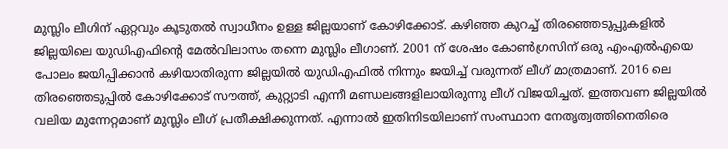മുസ്ലിം ലീഗിന് ഏറ്റവും കൂടുതല്‍ സ്വാധീനം ഉള്ള ജില്ലയാണ് കോഴിക്കോട്. കഴിഞ്ഞ കുറച്ച് തിരഞ്ഞെടുപ്പുകളില്‍ ജില്ലയിലെ യുഡിഎഫിന്‍റെ മേല്‍വിലാസം തന്നെ മുസ്ലിം ലീഗാണ്. 2001 ന് ശേഷം കോണ്‍ഗ്രസിന് ഒരു എംഎല്‍എയെ പോലം ജയിപ്പിക്കാന്‍ കഴിയാതിരുന്ന ജില്ലയില്‍ യുഡിഎഫില്‍ നിന്നും ജയിച്ച് വരുന്നത് ലീഗ് മാത്രമാണ്. 2016 ലെ തിരഞ്ഞെടുപ്പില്‍ കോഴിക്കോട് സൗത്ത്, കുറ്റ്യാടി എന്നീ മണ്ഡലങ്ങളിലായിരുന്നു ലീഗ് വിജയിച്ചത്. ഇത്തവണ ജില്ലയില്‍ വലിയ മുന്നേറ്റമാണ് മുസ്ലിം ലീഗ് പ്രതീക്ഷിക്കുന്നത്. എന്നാല്‍ ഇതിനിടയിലാണ് സംസ്ഥാന നേതൃത്വത്തിനെതിരെ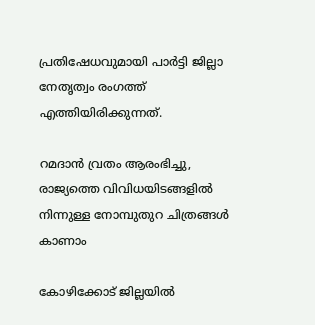പ്രതിഷേധവുമായി പാര്‍ട്ടി ജില്ലാ നേതൃത്വം രംഗത്ത് എത്തിയിരിക്കുന്നത്.

റമദാന്‍ വ്രതം ആരംഭിച്ചു, രാജ്യത്തെ വിവിധയിടങ്ങളില്‍ നിന്നുള്ള നോമ്പുതുറ ചിത്രങ്ങള്‍ കാണാം

കോഴിക്കോട് ജില്ലയില്‍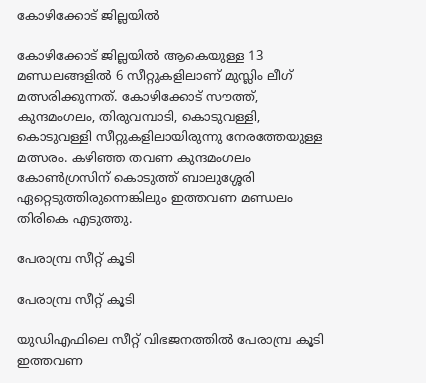കോഴിക്കോട് ജില്ലയില്‍

കോഴിക്കോട് ജില്ലയില്‍ ആകെയുള്ള 13 മണ്ഡലങ്ങളില്‍ 6 സീറ്റുകളിലാണ് മുസ്ലിം ലീഗ് മത്സരിക്കുന്നത്. കോഴിക്കോട് സൗത്ത്, കുന്ദമംഗലം, തിരുവമ്പാടി, കൊടുവള്ളി, കൊടുവള്ളി സീറ്റുകളിലായിരുന്നു നേരത്തേയുള്ള മത്സരം. കഴിഞ്ഞ തവണ കുന്ദമംഗലം കോണ്‍ഗ്രസിന് കൊടുത്ത് ബാലുശ്ശേരി ഏറ്റെടുത്തിരുന്നെങ്കിലും ഇത്തവണ മണ്ഡലം തിരികെ എടുത്തു.

പേരാമ്പ്ര സീറ്റ് കൂടി

പേരാമ്പ്ര സീറ്റ് കൂടി

യുഡിഎഫിലെ സീറ്റ് വിഭജനത്തില്‍ പേരാമ്പ്ര കൂടി ഇത്തവണ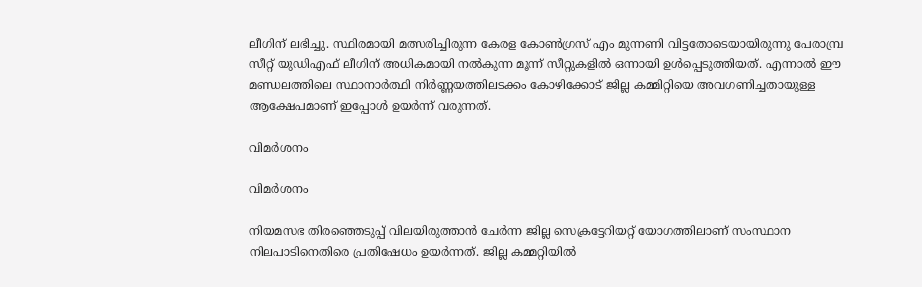ലീഗിന് ലഭിച്ചു. സ്ഥിരമായി മത്സരിച്ചിരുന്ന കേരള കോണ്‍ഗ്രസ് എം മുന്നണി വിട്ടതോടെയായിരുന്നു പേരാമ്പ്ര സീറ്റ് യുഡിഎഫ് ലീഗിന് അധികമായി നല്‍കുന്ന മൂന്ന് സീറ്റുകളില്‍ ഒന്നായി ഉള്‍പ്പെടുത്തിയത്. എന്നാല്‍ ഈ മണ്ഡലത്തിലെ സ്ഥാനാര്‍ത്ഥി നിര്‍ണ്ണയത്തിലടക്കം കോഴിക്കോട് ജില്ല കമ്മിറ്റിയെ അവഗണിച്ചതായുള്ള ആക്ഷേപമാണ് ഇപ്പോള്‍ ഉയര്‍ന്ന് വരുന്നത്.

വിമര്‍ശനം

വിമര്‍ശനം

നിയമസഭ തിരഞ്ഞെടുപ്പ് വിലയിരുത്താന്‍ ചേര്‍ന്ന ജില്ല സെക്രട്ടേറിയറ്റ് യോഗത്തിലാണ് സംസ്ഥാന നിലപാടിനെതിരെ പ്രതിഷേധം ഉയർന്നത്. ജില്ല കമ്മറ്റിയില്‍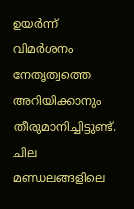ഉയര്‍ന്ന് വിമര്‍ശനം നേതൃത്വത്തെ അറിയിക്കാനും തീരുമാനിച്ചിട്ടുണ്ട്. ചില മണ്ഡലങ്ങളിലെ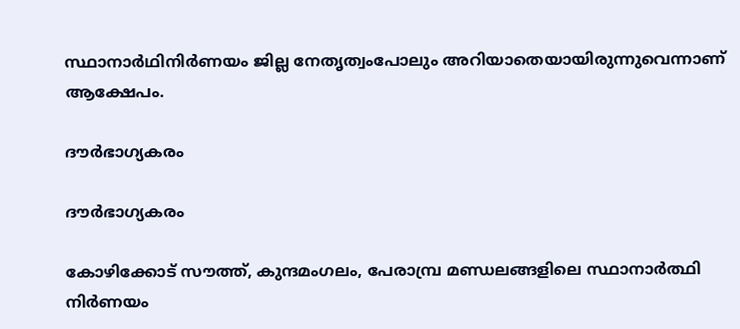സ്ഥാനാർഥിനിർണയം ജില്ല നേതൃത്വംപോലും അറിയാതെയായിരുന്നുവെന്നാണ് ആക്ഷേപം.

ദൗര്‍ഭാഗ്യകരം

ദൗര്‍ഭാഗ്യകരം

കോഴിക്കോട് സൗത്ത്, കുന്ദമംഗലം, പേരാമ്പ്ര മണ്ഡലങ്ങളിലെ സ്ഥാനാര്‍ത്ഥി നിര്‍ണയം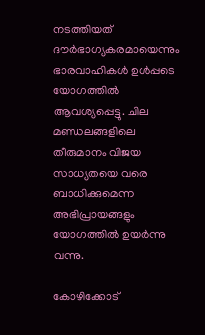നടത്തിയത് ദൗര്‍ഭാഗ്യകരമായെന്നും ഭാരവാഹികള്‍ ഉള്‍പ്പടെ യോഗത്തില്‍ ആവശ്യപ്പെട്ടു. ചില മണ്ഡലങ്ങളിലെ തീരുമാനം വിജയ സാധ്യതയെ വരെ ബാധിക്കുമെന്ന അഭിപ്രായങ്ങളും യോഗത്തില്‍ ഉയര്‍ന്നു വന്നു.

കോഴിക്കോട്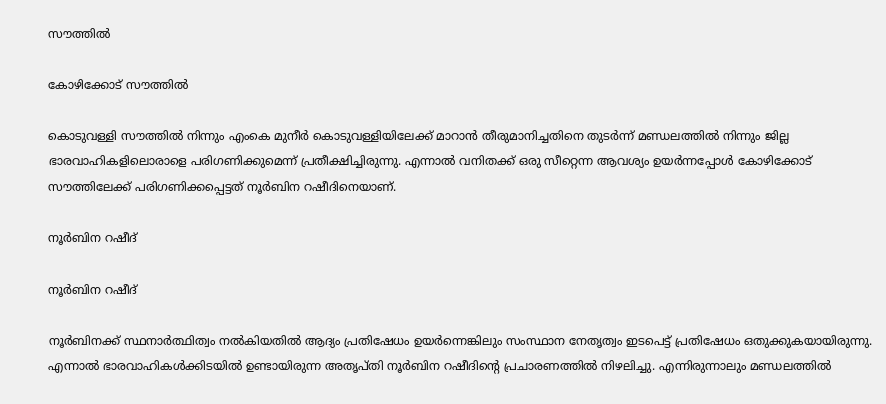സൗത്തില്‍

കോഴിക്കോട് സൗത്തില്‍

കൊടുവള്ളി സൗത്തില്‍ നിന്നും എംകെ മുനീര്‍ കൊടുവള്ളിയിലേക്ക് മാറാന്‍ തീരുമാനിച്ചതിനെ തുടര്‍ന്ന് മണ്ഡലത്തില്‍ നിന്നും ജില്ല ഭാരവാഹികളിലൊരാളെ പരിഗണിക്കുമെന്ന് പ്രതീക്ഷിച്ചിരുന്നു. എന്നാല്‍ വനിതക്ക് ഒരു സീറ്റെന്ന ആവശ്യം ഉയര്‍ന്നപ്പോള്‍ കോഴിക്കോട് സൗത്തിലേക്ക് പരിഗണിക്കപ്പെട്ടത് നൂര്‍ബിന റഷീദിനെയാണ്.

നൂര്‍ബിന റഷീദ്

നൂര്‍ബിന റഷീദ്

നൂര്‍ബിനക്ക് സ്ഥനാര്‍ത്ഥിത്വം നല്‍കിയതില്‍ ആദ്യം പ്രതിഷേധം ഉയര്‍ന്നെങ്കിലും സംസ്ഥാന നേതൃത്വം ഇടപെട്ട് പ്രതിഷേധം ഒതുക്കുകയായിരുന്നു. എന്നാല്‍ ഭാരവാഹികള്‍ക്കിടയില്‍ ഉണ്ടായിരുന്ന അതൃപ്തി നൂര്‍ബിന റഷീദിന്‍റെ പ്രചാരണത്തില്‍ നിഴലിച്ചു. എന്നിരുന്നാലും മണ്ഡലത്തില്‍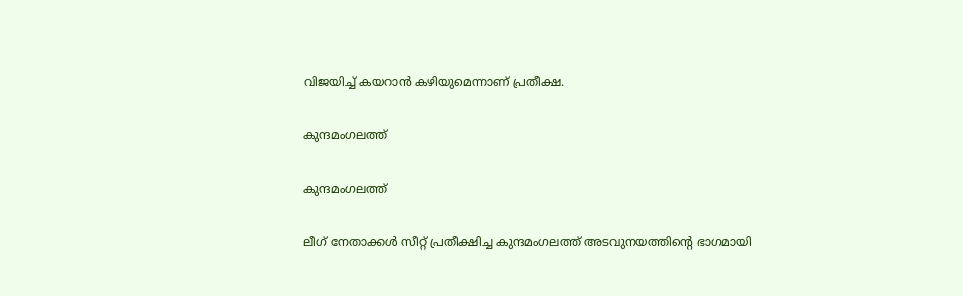വിജയിച്ച് കയറാന്‍ കഴിയുമെന്നാണ് പ്രതീക്ഷ.

കുന്ദമംഗലത്ത്

കുന്ദമംഗലത്ത്

ലീഗ് നേതാക്കള്‍ സീറ്റ് പ്രതീക്ഷിച്ച കുന്ദമംഗലത്ത് അടവുനയത്തിന്‍റെ ഭാഗമായി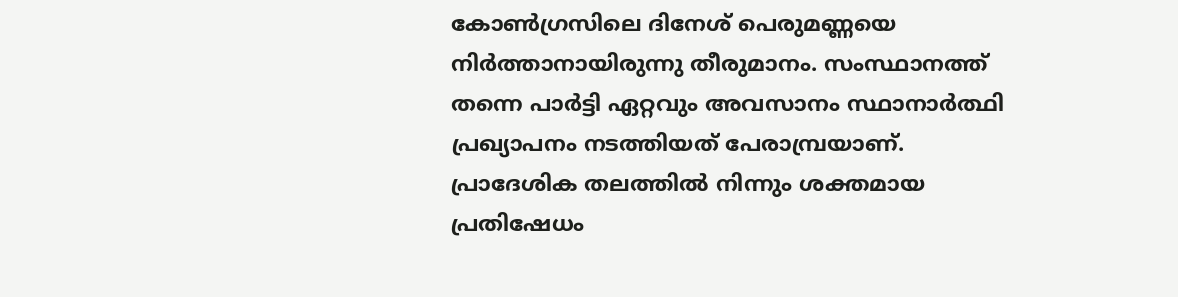കോൺഗ്രസിലെ ദിനേശ് പെരുമണ്ണയെ നിർത്താനായിരുന്നു തീരുമാനം. സംസ്ഥാനത്ത് തന്നെ പാര്‍ട്ടി ഏറ്റവും അവസാനം സ്ഥാനാര്‍ത്ഥി പ്രഖ്യാപനം നടത്തിയത് പേരാമ്പ്രയാണ്. പ്രാദേശിക തലത്തില്‍ നിന്നും ശക്തമായ പ്രതിഷേധം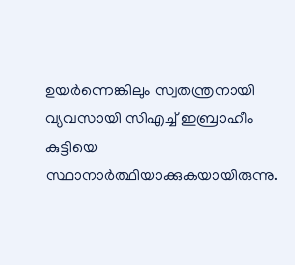ഉയര്‍ന്നെങ്കിലും സ്വതന്ത്രനായി വ്യവസായി സിഎച്ച് ഇബ്രാഹീം കുട്ടിയെ സ്ഥാനാര്‍ത്ഥിയാക്കുകയായിരുന്നു.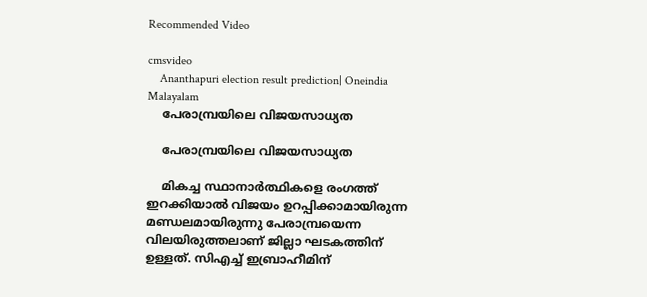Recommended Video

cmsvideo
    Ananthapuri election result prediction| Oneindia Malayalam
    പേരാമ്പ്രയിലെ വിജയസാധ്യത

    പേരാമ്പ്രയിലെ വിജയസാധ്യത

    മികച്ച സ്ഥാനാര്‍ത്ഥികളെ രംഗത്ത് ഇറക്കിയാല്‍ വിജയം ഉറപ്പിക്കാമായിരുന്ന മണ്ഡലമായിരുന്നു പേരാമ്പ്രയെന്ന വിലയിരുത്തലാണ് ജില്ലാ ഘടകത്തിന് ഉള്ളത്. സിഎച്ച് ഇബ്രാഹീമിന്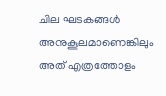ചില ഘടകങ്ങള്‍ അനുകൂലമാണെങ്കിലും അത് എത്രത്തോളം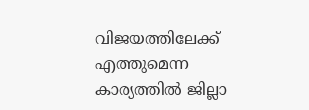വിജയത്തിലേക്ക് എത്തുമെന്ന കാര്യത്തില്‍ ജില്ലാ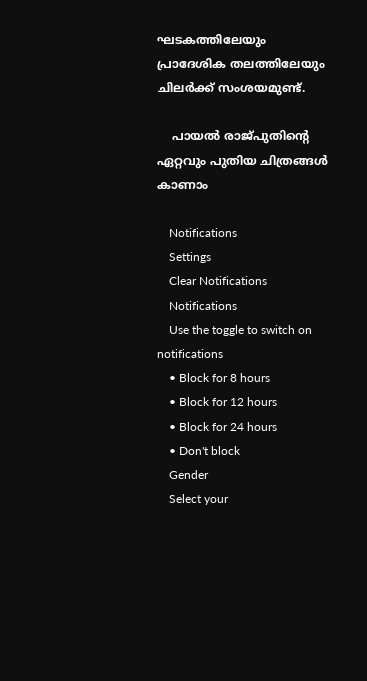ഘടകത്തിലേയും പ്രാദേശിക തലത്തിലേയും ചിലര്‍ക്ക് സംശയമുണ്ട്.

    പായൽ രാജ്പുതിൻ്റെ ഏറ്റവും പുതിയ ചിത്രങ്ങൾ കാണാം

    Notifications
    Settings
    Clear Notifications
    Notifications
    Use the toggle to switch on notifications
    • Block for 8 hours
    • Block for 12 hours
    • Block for 24 hours
    • Don't block
    Gender
    Select your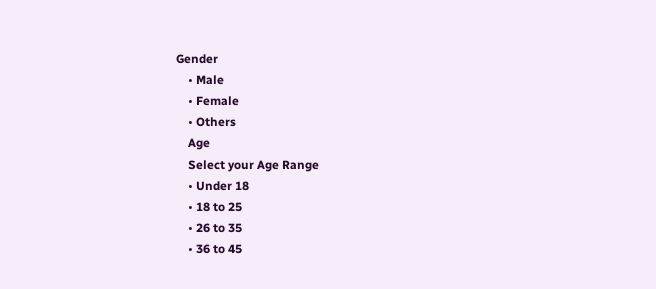Gender
    • Male
    • Female
    • Others
    Age
    Select your Age Range
    • Under 18
    • 18 to 25
    • 26 to 35
    • 36 to 45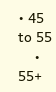• 45 to 55
    • 55+